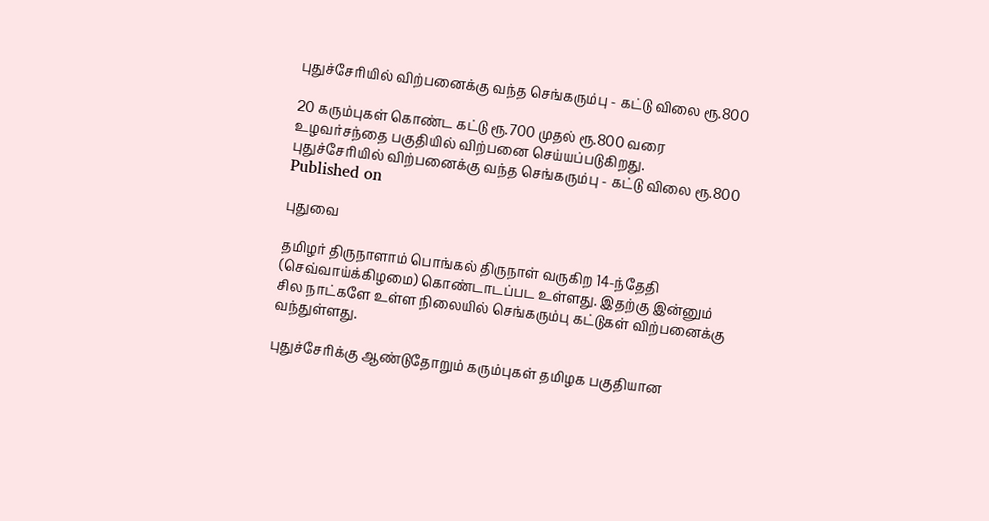புதுச்சேரியில் விற்பனைக்கு வந்த செங்கரும்பு - கட்டு விலை ரூ.800

20 கரும்புகள் கொண்ட கட்டு ரூ.700 முதல் ரூ.800 வரை உழவர்சந்தை பகுதியில் விற்பனை செய்யப்படுகிறது.
புதுச்சேரியில் விற்பனைக்கு வந்த செங்கரும்பு - கட்டு விலை ரூ.800
Published on

புதுவை

தமிழர் திருநாளாம் பொங்கல் திருநாள் வருகிற 14-ந்தேதி (செவ்வாய்க்கிழமை) கொண்டாடப்பட உள்ளது. இதற்கு இன்னும் சில நாட்களே உள்ள நிலையில் செங்கரும்பு கட்டுகள் விற்பனைக்கு வந்துள்ளது.

புதுச்சேரிக்கு ஆண்டுதோறும் கரும்புகள் தமிழக பகுதியான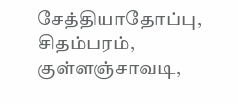சேத்தியாதோப்பு, சிதம்பரம், குள்ளஞ்சாவடி,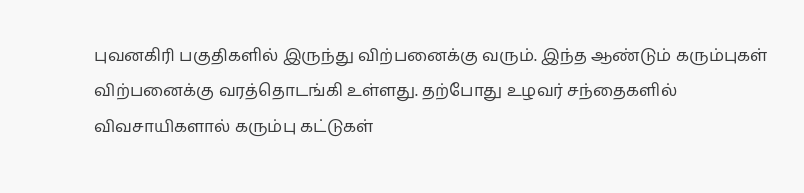புவனகிரி பகுதிகளில் இருந்து விற்பனைக்கு வரும். இந்த ஆண்டும் கரும்புகள் விற்பனைக்கு வரத்தொடங்கி உள்ளது. தற்போது உழவர் சந்தைகளில் விவசாயிகளால் கரும்பு கட்டுகள்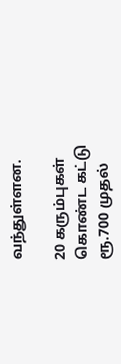வந்துள்ளன.

20 கரும்புகள் கொண்ட கட்டு ரூ.700 முதல்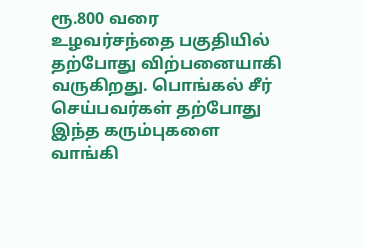ரூ.800 வரை உழவர்சந்தை பகுதியில் தற்போது விற்பனையாகி வருகிறது. பொங்கல் சீர் செய்பவர்கள் தற்போது இந்த கரும்புகளை வாங்கி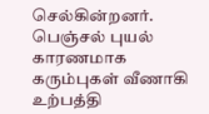செல்கின்றனர். பெஞ்சல் புயல் காரணமாக கரும்புகள் வீணாகி உற்பத்தி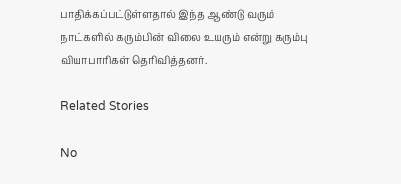பாதிக்கப்பட்டுள்ளதால் இந்த ஆண்டு வரும் நாட்களில் கரும்பின் விலை உயரும் என்று கரும்பு வியாபாரிகள் தெரிவித்தனர்.

Related Stories

No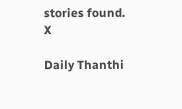stories found.
X

Daily Thanthi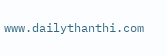www.dailythanthi.com